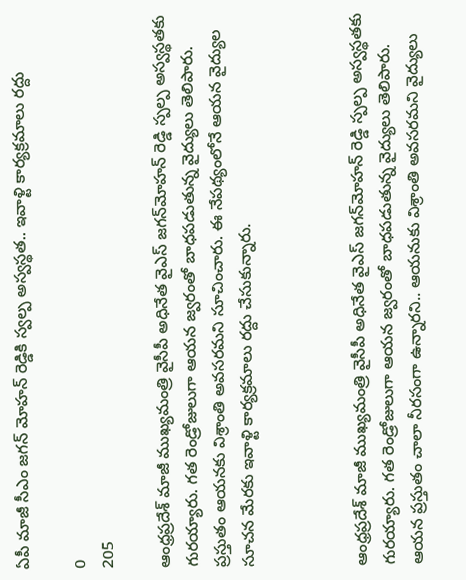ఏపీ మాజీ సీఎం జగన్‌ మోహన్ రెడ్డికి స్వల్ప అస్వస్థత.. ఇవాళ్టి కార్యక్రమాలు రద్దు

0
205

ఆంధ్రప్రదేశ్ మాజీ ముఖ్యమంత్రి వైసీపీ అధినేత వైఎస్ జగన్‌మోహన్ రెడ్డి స్పల్ప అస్వస్థతకు గురయ్యారు. గత రెండ్రోజులుగా ఆయన జ్వరంతో బాధపడుతున్న వైద్యులు తెలిపారు. ప్రస్తుతం ఆయనకు విశ్రాంతి అవసరమని సూచించారు. ఈ నేపథ్యంలోనే ఆయన వైద్యుల సూచన మేరకు ఇవాళ్టి కార్యక్రమాలు రద్దు చేసుకున్నారు.



ఆంధ్రప్రదేశ్ మాజీ ముఖ్యమంత్రి వైసీపీ అధినేత వైఎస్ జగన్‌మోహన్ రెడ్డి స్పల్ప అస్వస్థతకు గురయ్యారు. గత రెండ్రోజులుగా ఆయన జ్వరంతో బాధపడుతున్న వైద్యులు తెలిపారు. ఆయన ప్రస్తుతం చాలా నీరసంగా ఉన్నారని.. ఆయనుకు విశ్రాంతి అవసరమని వైద్యులు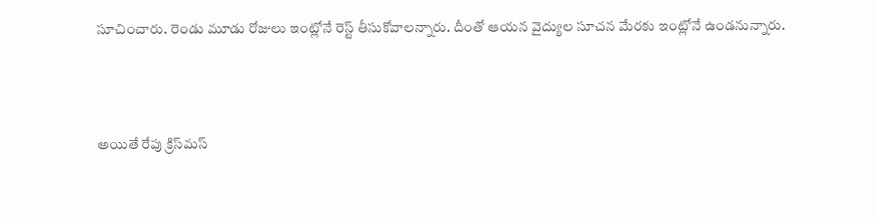సూచించారు. రెండు మూడు రోజులు ఇంట్లోనే రెస్ట్ తీసుకోవాలన్నారు. దీంతో ఆయన వైద్యుల సూచన మేరకు ఇంట్లోనే ఉండనున్నారు.



అయితే రేపు క్రిస్‌మస్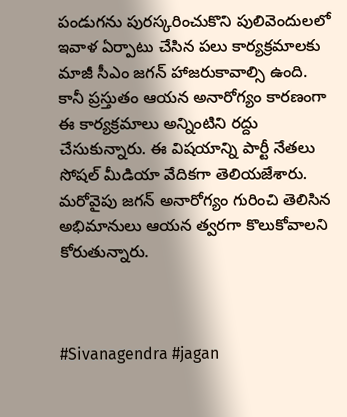పండుగను పురస్కరించుకొని పులివెందులలో ఇవాళ ఏర్పాటు చేసిన పలు కార్యక్రమాలకు మాజీ సీఎం జగన్ హాజరుకావాల్సి ఉంది. కానీ ప్రస్తుతం ఆయన అనారోగ్యం కారణంగా ఈ కార్యక్రమాలు అన్నింటిని రద్దు చేసుకున్నారు. ఈ విషయాన్ని పార్టీ నేతలు సోషల్ మీడియా వేదికగా తెలియజేశారు. మరోవైపు జగన్ అనారోగ్యం గురించి తెలిసిన అభిమానులు ఆయన త్వరగా కొలుకోవాలని కోరుతున్నారు.



#Sivanagendra #jagan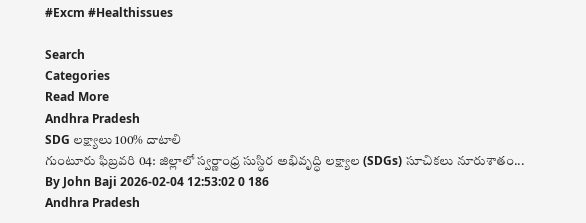#Excm #Healthissues

Search
Categories
Read More
Andhra Pradesh
SDG లక్ష్యాలు 100% దాటాలి
గుంటూరు ఫిబ్రవరి 04: జిల్లాలో స్వర్ణాంధ్ర సుస్థిర అభివృద్ధి లక్ష్యాల (SDGs) సూచికలు నూరుశాతం...
By John Baji 2026-02-04 12:53:02 0 186
Andhra Pradesh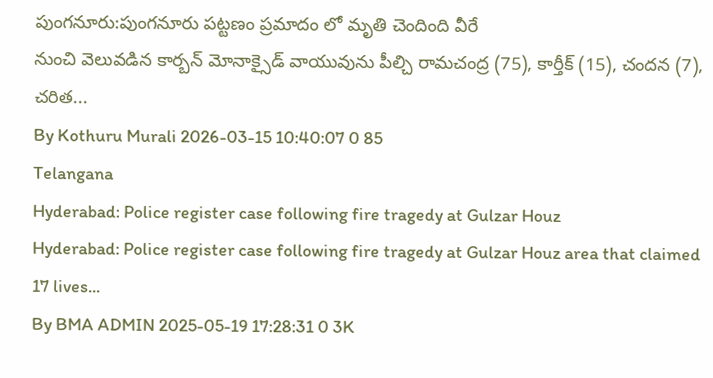పుంగనూరు:పుంగనూరు పట్టణం ప్రమాదం లో మృతి చెందింది వీరే
నుంచి వెలువడిన కార్బన్ మోనాక్సైడ్ వాయువును పీల్చి రామచంద్ర (75), కార్తీక్ (15), చందన (7), చరిత...
By Kothuru Murali 2026-03-15 10:40:07 0 85
Telangana
Hyderabad: Police register case following fire tragedy at Gulzar Houz
Hyderabad: Police register case following fire tragedy at Gulzar Houz area that claimed 17 lives...
By BMA ADMIN 2025-05-19 17:28:31 0 3K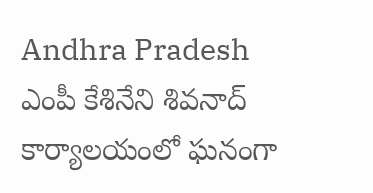Andhra Pradesh
ఎంపీ కేశినేని శివనాద్ కార్యాలయంలో ఘనంగా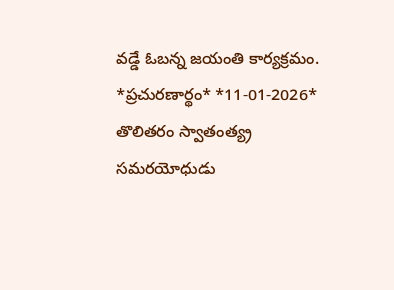వడ్డే ఓబన్న జయంతి కార్యక్రమం.
*ప్ర‌చుర‌ణార్థం* *11-01-2026*   తొలితరం స్వాతంత్య్ర సమరయోధుడు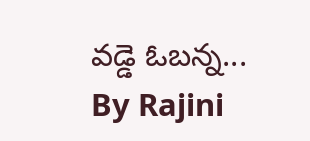వడ్డె ఓబన్న...
By Rajini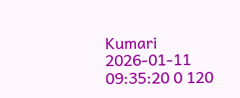Kumari 2026-01-11 09:35:20 0 120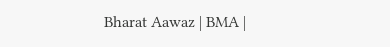Bharat Aawaz | BMA |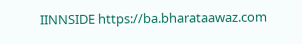IINNSIDE https://ba.bharataawaz.com